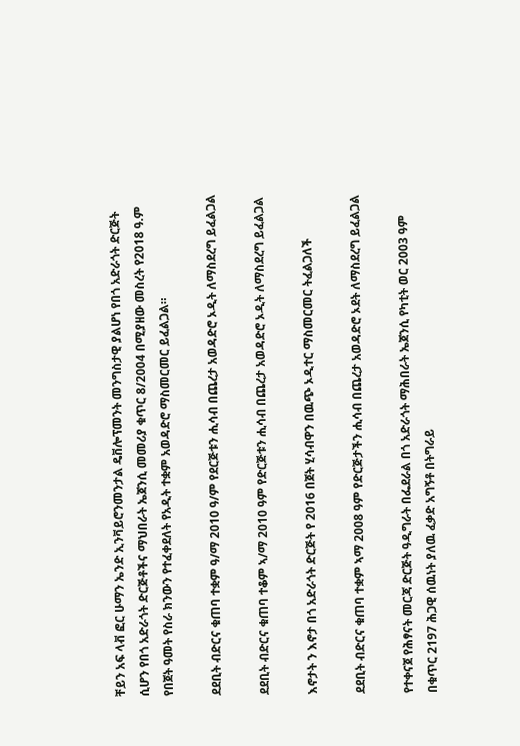ቸይን አፍ ላቭ ፎር ሁማን ኤንድ ኢንቫይሮንመንታል ዴቨሎፕመንት መንግስታዊ ያልሆነ የበጎ አድራጎት ድርጅት ሲሆን የበጎ አድራጎት ድርጅቶችና ማህበራት ኤጀንሲ መመሪያ ቁጥር 8/2004 በሚያዘው መስረት የ2018 ዓ.ም የበጀት ዓመት የስራ ክንውን የተፈቀደለት የአዲት ተቋም አወዳድሮ ማስመርመር ይፈልጋል።

ደደቢት ብድርና ቁጠባ ተቋም ዓ/ማ 2010 ዓ/ም የደርጅቱን ሒሳብ በጨረታ አወዳድሮ ኦዲት ለማስደረግ ይፈልጋል

ደደቢት ብድርና ቁጠባ ተቆም ኣ/ማ 2010 ዓም የድርጅቱን ሒሳብ በጨረታ አወዳድሮ ኦዲት ለማስደረግ ይፈልጋል

እኖታት ን እኖታ በጎ አድራጎት ድርጅት የ 2016 በጀት ሂሳብዋን በዉጭ ኦዲተር ማስመርመር ትፈልጋለች

ደደቢት ብድርና ቁጠባ ተቋም ኣማ 2008 ዓም የድርጅታችን ሒሳብ በጨረታ አወዳድሮ ኦደት ለማስደረግ ይፈልጋል

የተቀናጀ የሕፃናት መርጃ ድርጅት ዓዲግራት በፌደራል በጎ አድራጎት ማሕበራት ኤጀንሲ የካቲት ወር 2003 ዓም በቁጥር 2197 ሕጋዊ ሰዉነት ያለዉ ፈቃድ አግኝቶ በትግራይ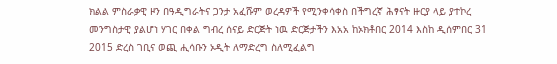ክልል ምስራቃዊ ዞን በዓዲግራትና ጋንታ አፈሹም ወረዳዎች የሚንቀሳቀስ በችግረኛ ሕፃናት ዙርያ ላይ ያተኮረ መንግስታዊ ያልሆነ ሃገር በቀል ግብረ ሰናይ ድርጅት ነዉ ድርጅታችን እአአ ከኦክቶበር 2014 እስከ ዲሰምበር 31 2015 ድረስ ገቢና ወጪ ሒሳቡን ኦዲት ለማድረግ ስለሚፈልግ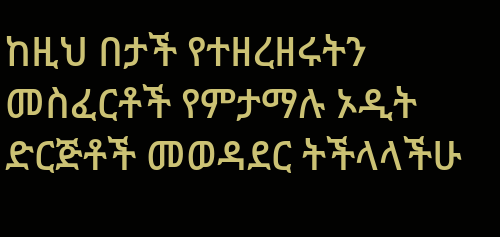ከዚህ በታች የተዘረዘሩትን መስፈርቶች የምታማሉ ኦዲት ድርጅቶች መወዳደር ትችላላችሁ